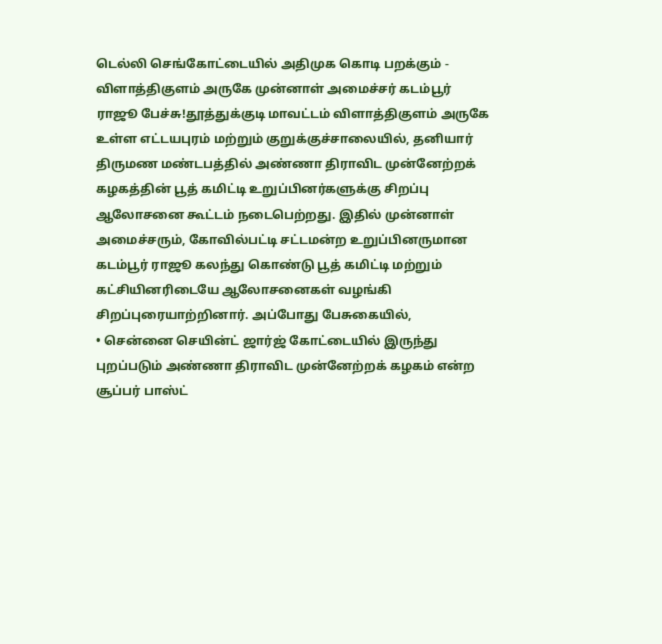டெல்லி செங்கோட்டையில் அதிமுக கொடி பறக்கும் - விளாத்திகுளம் அருகே முன்னாள் அமைச்சர் கடம்பூர் ராஜூ பேச்சு!தூத்துக்குடி மாவட்டம் விளாத்திகுளம் அருகே உள்ள எட்டயபுரம் மற்றும் குறுக்குச்சாலையில், தனியார் திருமண மண்டபத்தில் அண்ணா திராவிட முன்னேற்றக் கழகத்தின் பூத் கமிட்டி உறுப்பினர்களுக்கு சிறப்பு ஆலோசனை கூட்டம் நடைபெற்றது. இதில் முன்னாள் அமைச்சரும், கோவில்பட்டி சட்டமன்ற உறுப்பினருமான கடம்பூர் ராஜூ கலந்து கொண்டு பூத் கமிட்டி மற்றும் கட்சியினரிடையே ஆலோசனைகள் வழங்கி சிறப்புரையாற்றினார். அப்போது பேசுகையில்,
• சென்னை செயின்ட் ஜார்ஜ் கோட்டையில் இருந்து புறப்படும் அண்ணா திராவிட முன்னேற்றக் கழகம் என்ற சூப்பர் பாஸ்ட்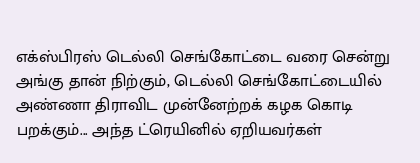எக்ஸ்பிரஸ் டெல்லி செங்கோட்டை வரை சென்று அங்கு தான் நிற்கும், டெல்லி செங்கோட்டையில் அண்ணா திராவிட முன்னேற்றக் கழக கொடி பறக்கும்... அந்த ட்ரெயினில் ஏறியவர்கள்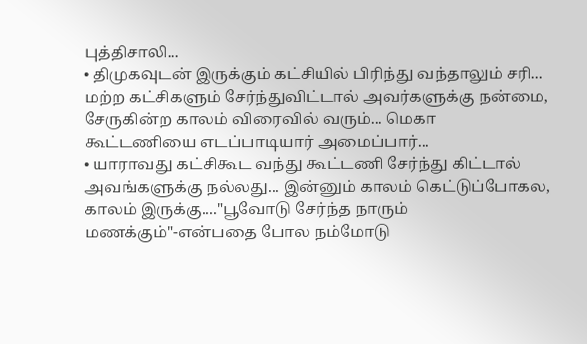புத்திசாலி...
• திமுகவுடன் இருக்கும் கட்சியில் பிரிந்து வந்தாலும் சரி... மற்ற கட்சிகளும் சேர்ந்துவிட்டால் அவர்களுக்கு நன்மை, சேருகின்ற காலம் விரைவில் வரும்... மெகா கூட்டணியை எடப்பாடியார் அமைப்பார்...
• யாராவது கட்சிகூட வந்து கூட்டணி சேர்ந்து கிட்டால் அவங்களுக்கு நல்லது... இன்னும் காலம் கெட்டுப்போகல, காலம் இருக்கு...."பூவோடு சேர்ந்த நாரும் மணக்கும்"-என்பதை போல நம்மோடு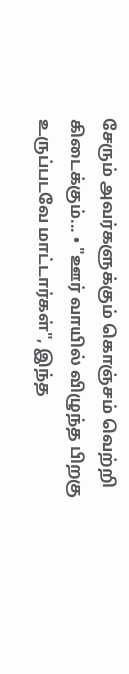சேரும் அவர்களுக்கும் கொஞ்சம் வெற்றி கிடைக்கும்... • "ஊர் வாயில் விழுந்த பிறகு உருப்படவே மாட்டார்கள்", இந்த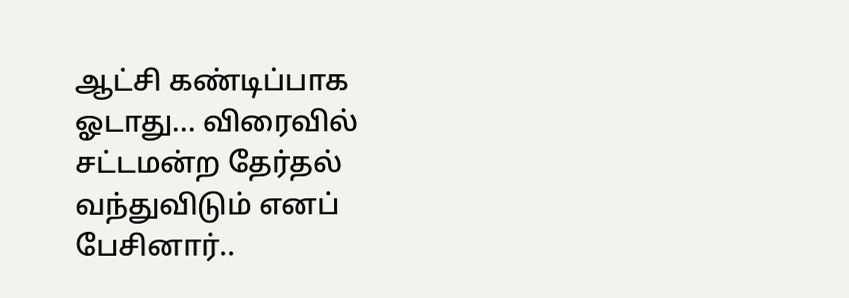ஆட்சி கண்டிப்பாக ஓடாது... விரைவில் சட்டமன்ற தேர்தல் வந்துவிடும் எனப் பேசினார்..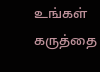உங்கள் கருத்தை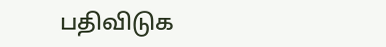பதிவிடுக